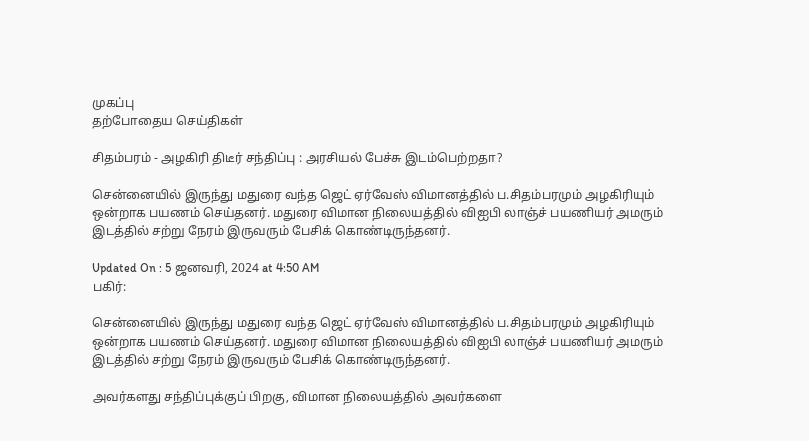முகப்பு
தற்போதைய செய்திகள்

சிதம்பரம் - அழகிரி திடீர் சந்திப்பு : அரசியல் பேச்சு இடம்பெற்றதா?

சென்னையில் இருந்து மதுரை வந்த ஜெட் ஏர்வேஸ் விமானத்தில் ப.சிதம்பரமும் அழகிரியும் ஒன்றாக பயணம் செய்தனர். மதுரை விமான நிலையத்தில் விஐபி லாஞ்ச் பயணியர் அமரும் இடத்தில் சற்று நேரம் இருவரும் பேசிக் கொண்டிருந்தனர்.

Updated On : 5 ஜனவரி, 2024 at 4:50 AM
பகிர்:

சென்னையில் இருந்து மதுரை வந்த ஜெட் ஏர்வேஸ் விமானத்தில் ப.சிதம்பரமும் அழகிரியும் ஒன்றாக பயணம் செய்தனர். மதுரை விமான நிலையத்தில் விஐபி லாஞ்ச் பயணியர் அமரும் இடத்தில் சற்று நேரம் இருவரும் பேசிக் கொண்டிருந்தனர்.

அவர்களது சந்திப்புக்குப் பிறகு, விமான நிலையத்தில் அவர்களை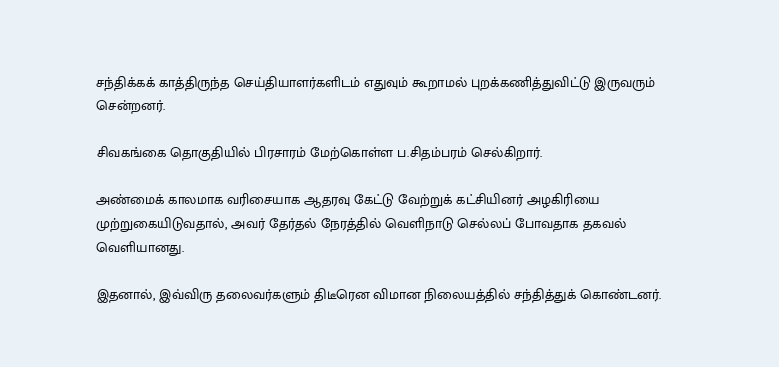சந்திக்கக் காத்திருந்த செய்தியாளர்களிடம் எதுவும் கூறாமல் புறக்கணித்துவிட்டு இருவரும் சென்றனர்.

சிவகங்கை தொகுதியில் பிரசாரம் மேற்கொள்ள ப.சிதம்பரம் செல்கிறார்.

அண்மைக் காலமாக வரிசையாக ஆதரவு கேட்டு வேற்றுக் கட்சியினர் அழகிரியை முற்றுகையிடுவதால், அவர் தேர்தல் நேரத்தில் வெளிநாடு செல்லப் போவதாக தகவல் வெளியானது.

இதனால், இவ்விரு தலைவர்களும் திடீரென விமான நிலையத்தில் சந்தித்துக் கொண்டனர்.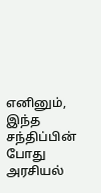எனினும், இந்த சந்திப்பின் போது அரசியல்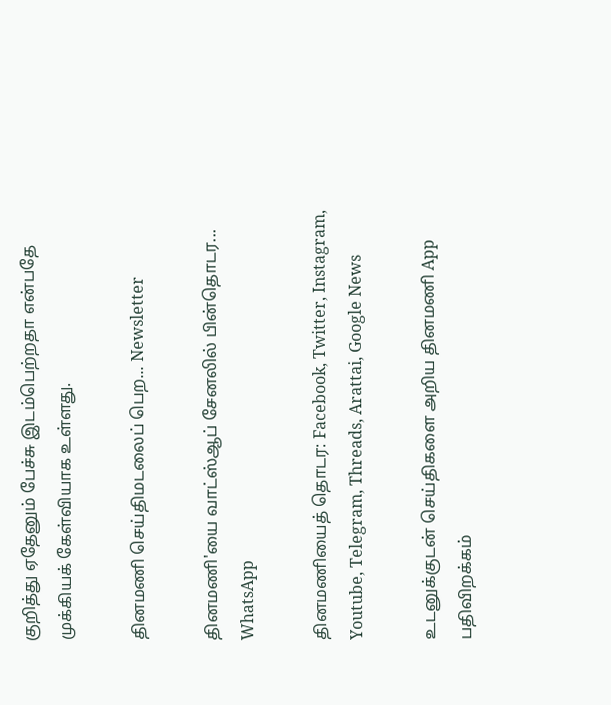குறித்து ஏதேனும் பேச்சு இடம்பெற்றதா என்பதே முக்கியக் கேள்வியாக உள்ளது.

தினமணி செய்திமடலைப் பெற... Newsletter

தினமணி'யை வாட்ஸ்ஆப் சேனலில் பின்தொடர... WhatsApp

தினமணியைத் தொடர: Facebook, Twitter, Instagram, Youtube, Telegram, Threads, Arattai, Google News

உடனுக்குடன் செய்திகளை அறிய தினமணி App பதிவிறக்கம்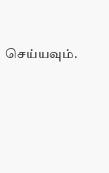செய்யவும்.